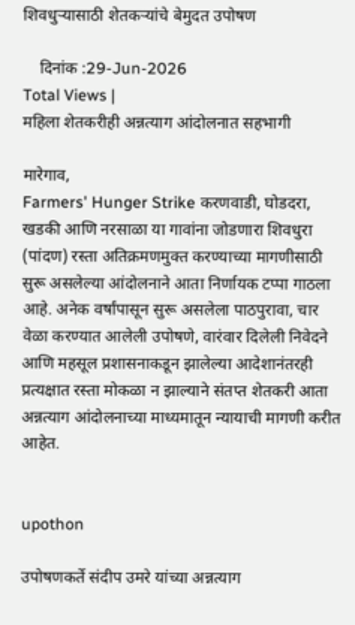शिवधुऱ्यासाठी शेतकऱ्यांचे बेमुदत उपोषण

    दिनांक :29-Jun-2026
Total Views |
महिला शेतकरीही अन्नत्याग आंदोलनात सहभागी

मारेगाव,
Farmers' Hunger Strike करणवाडी, घोडदरा, खडकी आणि नरसाळा या गावांना जोडणारा शिवधुरा (पांदण) रस्ता अतिक्रमणमुक्त करण्याच्या मागणीसाठी सुरू असलेल्या आंदोलनाने आता निर्णायक टप्पा गाठला आहे. अनेक वर्षांपासून सुरू असलेला पाठपुरावा, चार वेळा करण्यात आलेली उपोषणे, वारंवार दिलेली निवेदने आणि महसूल प्रशासनाकडून झालेल्या आदेशानंतरही प्रत्यक्षात रस्ता मोकळा न झाल्याने संतप्त शेतकरी आता अन्नत्याग आंदोलनाच्या माध्यमातून न्यायाची मागणी करीत आहेत.


upothon

उपोषणकर्ते संदीप उमरे यांच्या अन्नत्याग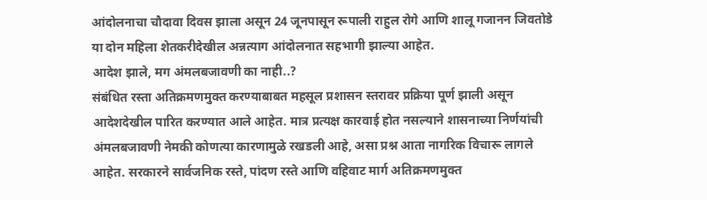आंदोलनाचा चौदावा दिवस झाला असून 24 जूनपासून रूपाली राहुल रोगे आणि शालू गजानन जिवतोडे या दोन महिला शेतकरीदेखील अन्नत्याग आंदोलनात सहभागी झाल्या आहेत.
आदेश झाले, मग अंमलबजावणी का नाही..?
संबंधित रस्ता अतिक्रमणमुक्त करण्याबाबत महसूल प्रशासन स्तरावर प्रक्रिया पूर्ण झाली असून आदेशदेखील पारित करण्यात आले आहेत. मात्र प्रत्यक्ष कारवाई होत नसल्याने शासनाच्या निर्णयांची अंमलबजावणी नेमकी कोणत्या कारणामुळे रखडली आहे, असा प्रश्न आता नागरिक विचारू लागले आहेत. सरकारने सार्वजनिक रस्ते, पांदण रस्ते आणि वहिवाट मार्ग अतिक्रमणमुक्त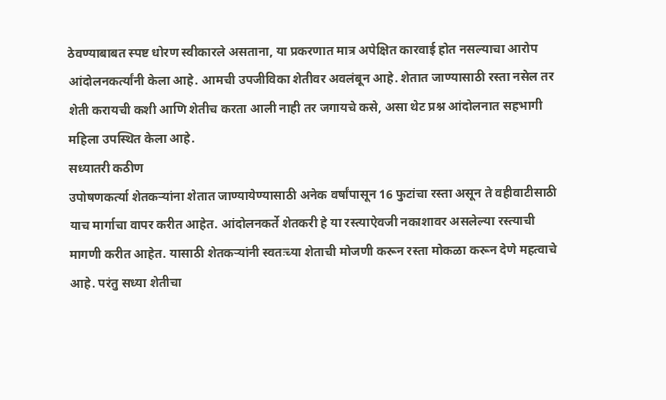ठेवण्याबाबत स्पष्ट धोरण स्वीकारले असताना, या प्रकरणात मात्र अपेक्षित कारवाई होत नसल्याचा आरोप आंदोलनकर्त्यांनी केला आहे. आमची उपजीविका शेतीवर अवलंबून आहे. शेतात जाण्यासाठी रस्ता नसेल तर शेती करायची कशी आणि शेतीच करता आली नाही तर जगायचे कसे, असा थेट प्रश्न आंदोलनात सहभागी महिला उपस्थित केला आहे.
सध्यातरी कठीण
उपोषणकर्त्या शेतकऱ्यांना शेतात जाण्यायेण्यासाठी अनेक वर्षांपासून 16 फुटांचा रस्ता असून ते वहीवाटीसाठी याच मार्गाचा वापर करीत आहेत. आंदोलनकर्ते शेतकरी हे या रस्त्याऐवजी नकाशावर असलेल्या रस्त्याची मागणी करीत आहेत. यासाठी शेतकऱ्यांनी स्वतःच्या शेताची मोजणी करून रस्ता मोकळा करून देणे महत्वाचे आहे. परंतु सध्या शेतीचा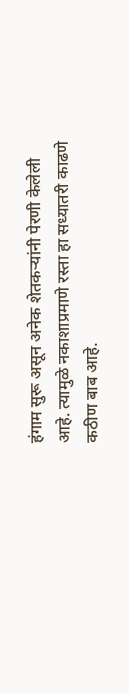हंगाम सुरू असून अनेक शेतकऱ्यांनी पेरणी केलेली आहे. त्यामुळे नकाशाप्रमाणे रस्ता हा सध्यातरी काढणे कठीण बाब आहे.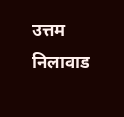उत्तम निलावाड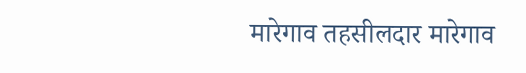मारेगाव तहसीलदार मारेगाव